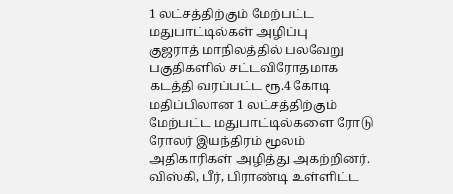1 லட்சத்திற்கும் மேற்பட்ட மதுபாட்டில்கள் அழிப்பு
குஜராத் மாநிலத்தில் பலவேறு பகுதிகளில் சட்டவிரோதமாக கடத்தி வரப்பட்ட ரூ.4 கோடி மதிப்பிலான 1 லட்சத்திற்கும் மேற்பட்ட மதுபாட்டில்களை ரோடு ரோலர் இயந்திரம் மூலம் அதிகாரிகள் அழித்து அகற்றினர். விஸ்கி, பீர், பிராண்டி உள்ளிட்ட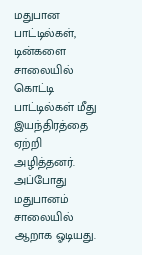மதுபான பாட்டில்கள், டின்களை சாலையில் கொட்டி பாட்டில்கள் மீது இயந்திரத்தை ஏற்றி அழித்தனர். அப்போது மதுபானம் சாலையில் ஆறாக ஓடியது.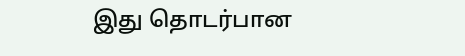இது தொடர்பான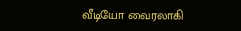வீடியோ வைரலாகி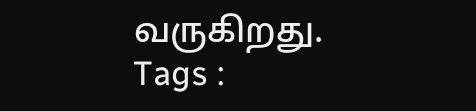வருகிறது.
Tags :